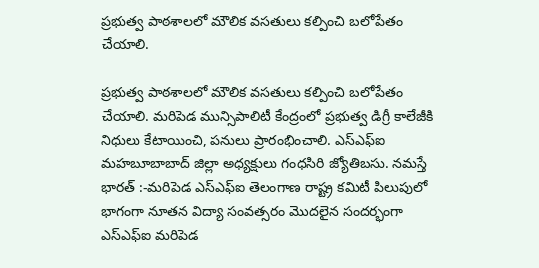ప్రభుత్వ పాఠశాలలో మౌలిక వసతులు కల్పించి బలోపేతం చేయాలి.

ప్రభుత్వ పాఠశాలలో మౌలిక వసతులు కల్పించి బలోపేతం చేయాలి. మరిపెడ మున్సిపాలిటీ కేంద్రంలో ప్రభుత్వ డిగ్రీ కాలేజీకి నిధులు కేటాయించి, పనులు ప్రారంభించాలి. ఎస్ఎఫ్ఐ మహబూబాబాద్ జిల్లా అధ్యక్షులు గంధసిరి జ్యోతిబసు. నమస్తే భారత్ :-మరిపెడ ఎస్ఎఫ్ఐ తెలంగాణ రాష్ట్ర కమిటీ పిలుపులో భాగంగా నూతన విద్యా సంవత్సరం మొదలైన సందర్భంగా ఎస్ఎఫ్ఐ మరిపెడ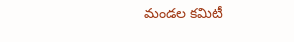మండల కమిటీ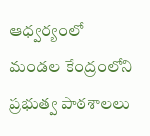ఆధ్వర్యంలో మండల కేంద్రంలోని ప్రభుత్వ పాఠశాలలు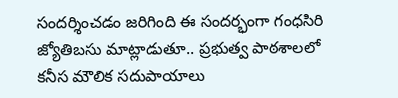సందర్శించడం జరిగింది ఈ సందర్భంగా గంధసిరి జ్యోతిబసు మాట్లాడుతూ.. ప్రభుత్వ పాఠశాలలో కనీస మౌలిక సదుపాయాలు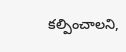కల్పించాలని,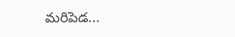మరిపెడ...